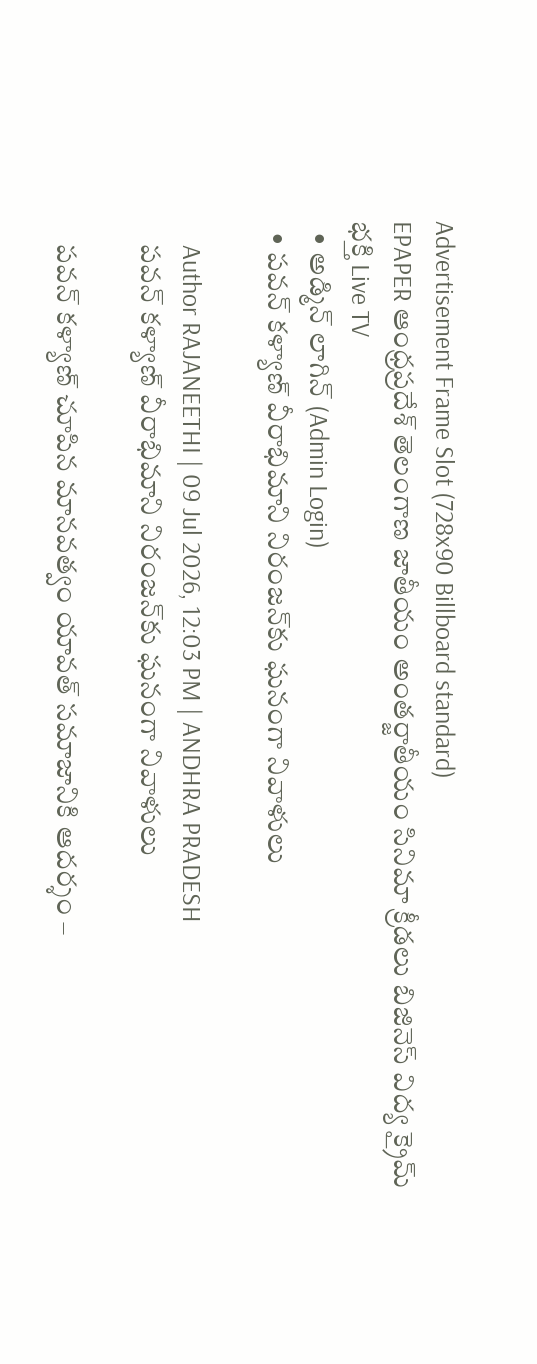Advertisement Frame Slot (728x90 Billboard standard)
EPAPER ఆంధ్రప్రదేశ్ తెలంగాణ జాతీయం అంతర్జాతీయం సినిమా క్రీడలు బిజినెస్ విద్య క్రైమ్ భక్తి Live TV
  • అడ్మిన్ లాగిన్ (Admin Login)
  • పవన్ కళ్యాణ్ వీరాభిమాని నిరంజన్‌కు ఘనంగా నివాళులు

    Author RAJANEETHI | 09 Jul 2026, 12:03 PM | ANDHRA PRADESH
    పవన్ కళ్యాణ్ వీరాభిమాని నిరంజన్‌కు ఘనంగా నివాళులు

    పవన్ కళ్యాణ్ చూపిన మానవత్వం యావత్ సమాజానికి ఆదర్శం –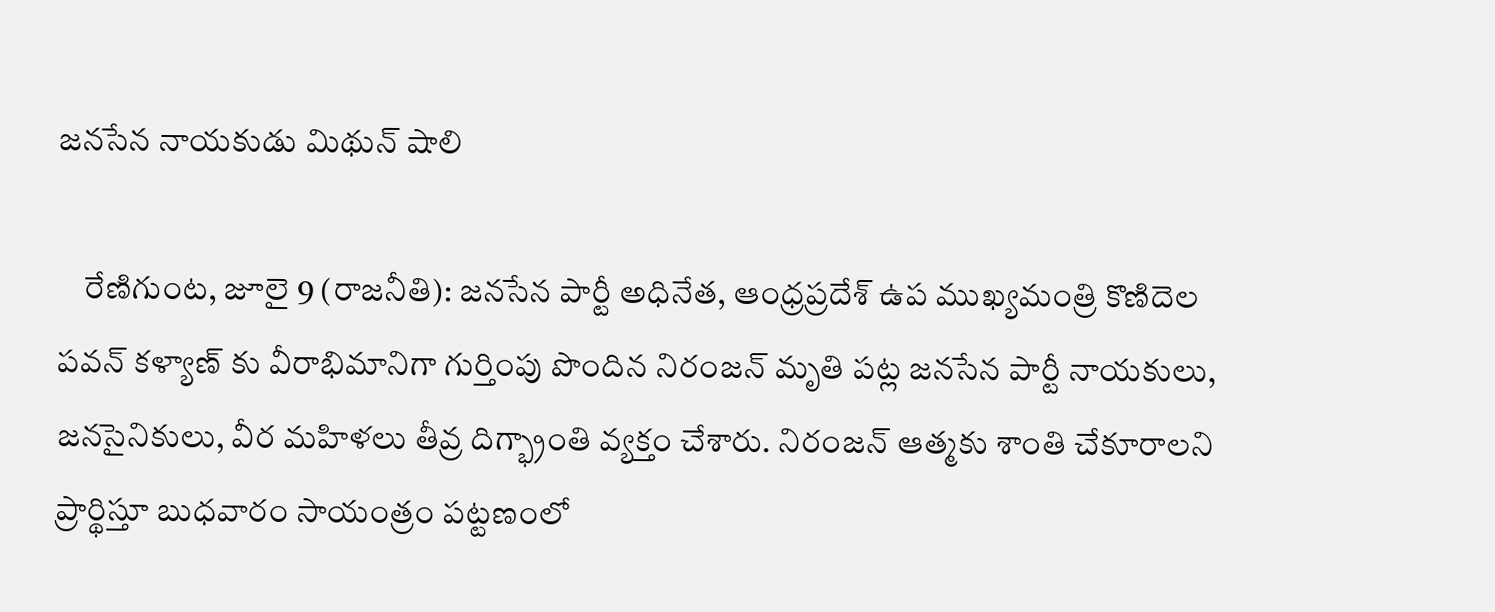జనసేన నాయకుడు మిథున్ షాలి

    రేణిగుంట, జూలై 9 (రాజనీతి): జనసేన పార్టీ అధినేత, ఆంధ్రప్రదేశ్ ఉప ముఖ్యమంత్రి కొణిదెల పవన్ కళ్యాణ్ కు వీరాభిమానిగా గుర్తింపు పొందిన నిరంజన్ మృతి పట్ల జనసేన పార్టీ నాయకులు, జనసైనికులు, వీర మహిళలు తీవ్ర దిగ్భ్రాంతి వ్యక్తం చేశారు. నిరంజన్ ఆత్మకు శాంతి చేకూరాలని ప్రార్థిస్తూ బుధవారం సాయంత్రం పట్టణంలో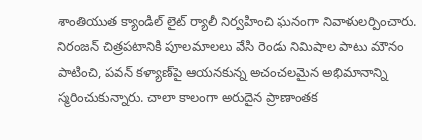శాంతియుత క్యాండిల్ లైట్ ర్యాలీ నిర్వహించి ఘనంగా నివాళులర్పించారు. నిరంజన్ చిత్రపటానికి పూలమాలలు వేసి రెండు నిమిషాల పాటు మౌనం పాటించి, పవన్ కళ్యాణ్‌పై ఆయనకున్న అచంచలమైన అభిమానాన్ని స్మరించుకున్నారు. చాలా కాలంగా అరుదైన ప్రాణాంతక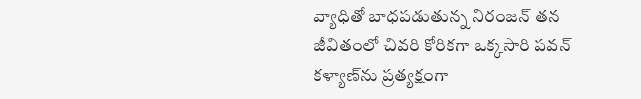వ్యాధితో బాధపడుతున్న నిరంజన్ తన జీవితంలో చివరి కోరికగా ఒక్కసారి పవన్ కళ్యాణ్‌ను ప్రత్యక్షంగా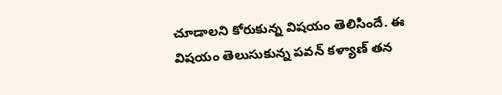చూడాలని కోరుకున్న విషయం తెలిసిందే. ఈ విషయం తెలుసుకున్న పవన్ కళ్యాణ్ తన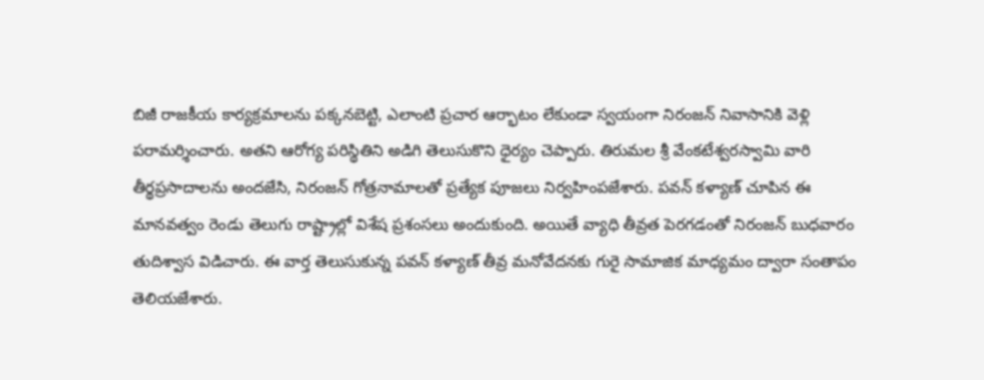బిజీ రాజకీయ కార్యక్రమాలను పక్కనబెట్టి, ఎలాంటి ప్రచార ఆర్భాటం లేకుండా స్వయంగా నిరంజన్ నివాసానికి వెళ్లి పరామర్శించారు. అతని ఆరోగ్య పరిస్థితిని అడిగి తెలుసుకొని ధైర్యం చెప్పారు. తిరుమల శ్రీ వేంకటేశ్వరస్వామి వారి తీర్థప్రసాదాలను అందజేసి, నిరంజన్ గోత్రనామాలతో ప్రత్యేక పూజలు నిర్వహింపజేశారు. పవన్ కళ్యాణ్ చూపిన ఈ మానవత్వం రెండు తెలుగు రాష్ట్రాల్లో విశేష ప్రశంసలు అందుకుంది. అయితే వ్యాధి తీవ్రత పెరగడంతో నిరంజన్ బుధవారం తుదిశ్వాస విడిచారు. ఈ వార్త తెలుసుకున్న పవన్ కళ్యాణ్ తీవ్ర మనోవేదనకు గురై సామాజిక మాధ్యమం ద్వారా సంతాపం తెలియజేశారు.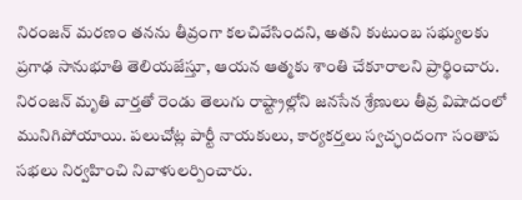నిరంజన్ మరణం తనను తీవ్రంగా కలచివేసిందని, అతని కుటుంబ సభ్యులకు ప్రగాఢ సానుభూతి తెలియజేస్తూ, ఆయన ఆత్మకు శాంతి చేకూరాలని ప్రార్థించారు. నిరంజన్ మృతి వార్తతో రెండు తెలుగు రాష్ట్రాల్లోని జనసేన శ్రేణులు తీవ్ర విషాదంలో మునిగిపోయాయి. పలుచోట్ల పార్టీ నాయకులు, కార్యకర్తలు స్వచ్ఛందంగా సంతాప సభలు నిర్వహించి నివాళులర్పించారు.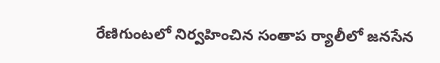రేణిగుంటలో నిర్వహించిన సంతాప ర్యాలీలో జనసేన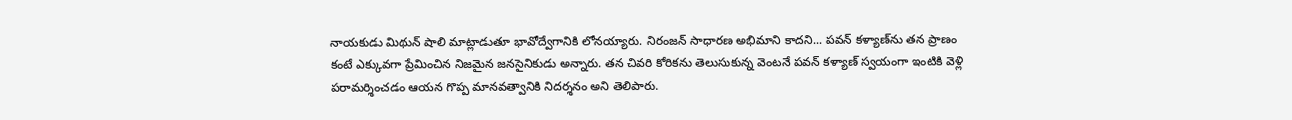నాయకుడు మిథున్ షాలి మాట్లాడుతూ భావోద్వేగానికి లోనయ్యారు. నిరంజన్ సాధారణ అభిమాని కాదని... పవన్ కళ్యాణ్‌ను తన ప్రాణం కంటే ఎక్కువగా ప్రేమించిన నిజమైన జనసైనికుడు అన్నారు. తన చివరి కోరికను తెలుసుకున్న వెంటనే పవన్ కళ్యాణ్ స్వయంగా ఇంటికి వెళ్లి పరామర్శించడం ఆయన గొప్ప మానవత్వానికి నిదర్శనం అని తెలిపారు.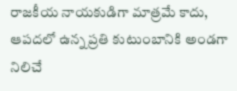రాజకీయ నాయకుడిగా మాత్రమే కాదు, ఆపదలో ఉన్న ప్రతి కుటుంబానికి అండగా నిలిచే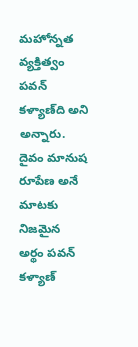మహోన్నత వ్యక్తిత్వం పవన్ కళ్యాణ్‌ది అని అన్నారు. దైవం మానుష రూపేణ అనే మాటకు నిజమైన అర్థం పవన్ కళ్యాణ్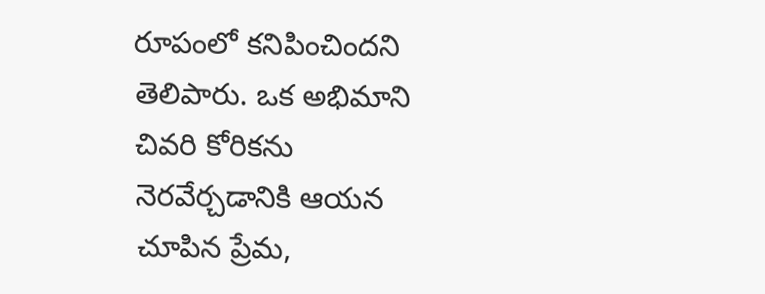రూపంలో కనిపించిందని తెలిపారు. ఒక అభిమాని చివరి కోరికను నెరవేర్చడానికి ఆయన చూపిన ప్రేమ,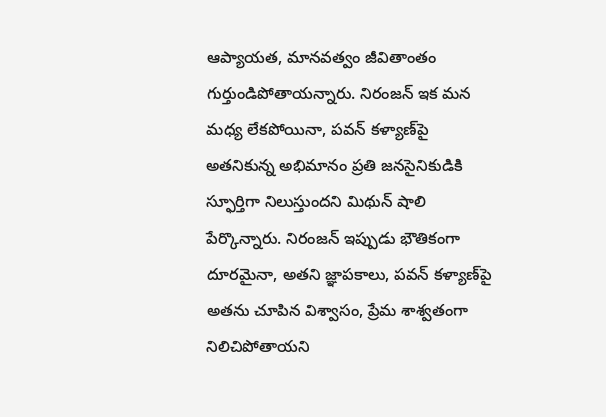ఆప్యాయత, మానవత్వం జీవితాంతం గుర్తుండిపోతాయన్నారు. నిరంజన్ ఇక మన మధ్య లేకపోయినా, పవన్ కళ్యాణ్‌పై అతనికున్న అభిమానం ప్రతి జనసైనికుడికి స్ఫూర్తిగా నిలుస్తుందని మిథున్ షాలి పేర్కొన్నారు. నిరంజన్ ఇప్పుడు భౌతికంగా దూరమైనా, అతని జ్ఞాపకాలు, పవన్ కళ్యాణ్‌పై అతను చూపిన విశ్వాసం, ప్రేమ శాశ్వతంగా నిలిచిపోతాయని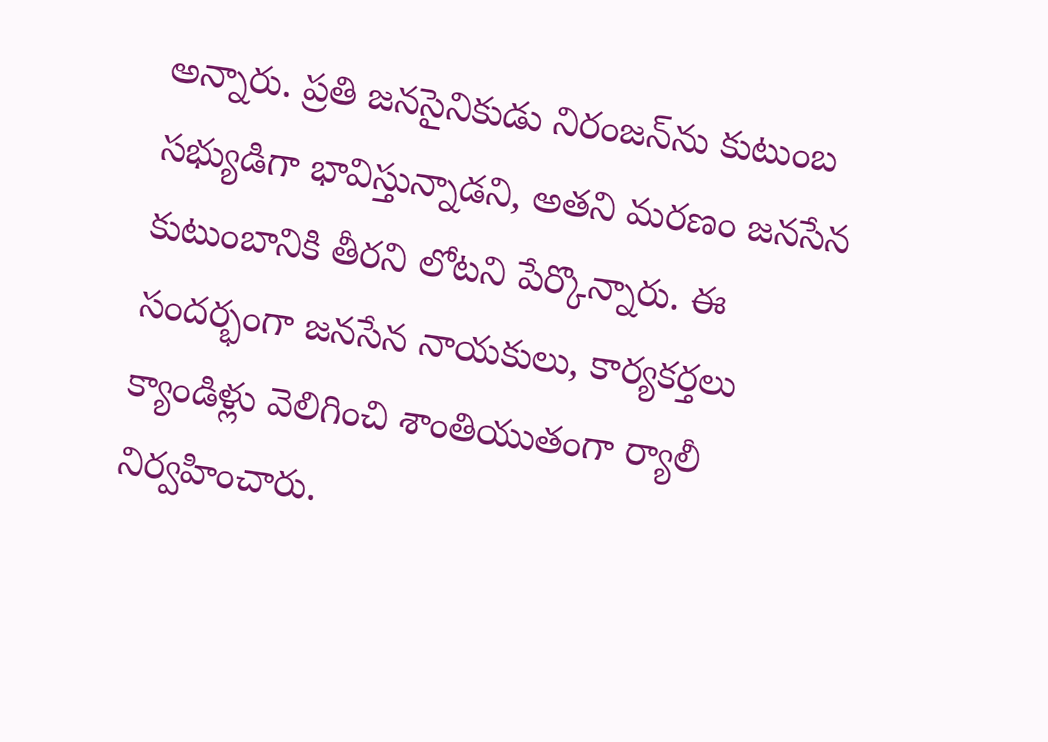అన్నారు. ప్రతి జనసైనికుడు నిరంజన్‌ను కుటుంబ సభ్యుడిగా భావిస్తున్నాడని, అతని మరణం జనసేన కుటుంబానికి తీరని లోటని పేర్కొన్నారు. ఈ సందర్భంగా జనసేన నాయకులు, కార్యకర్తలు క్యాండిళ్లు వెలిగించి శాంతియుతంగా ర్యాలీ నిర్వహించారు.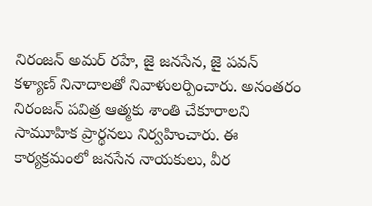నిరంజన్ అమర్ రహే, జై జనసేన, జై పవన్ కళ్యాణ్ నినాదాలతో నివాళులర్పించారు. అనంతరం నిరంజన్ పవిత్ర ఆత్మకు శాంతి చేకూరాలని సామూహిక ప్రార్థనలు నిర్వహించారు. ఈ కార్యక్రమంలో జనసేన నాయకులు, వీర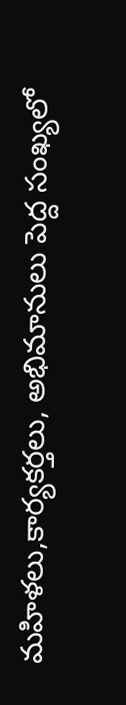మహిళలు,కార్యకర్తలు, అభిమానులు పెద్ద సంఖ్యలో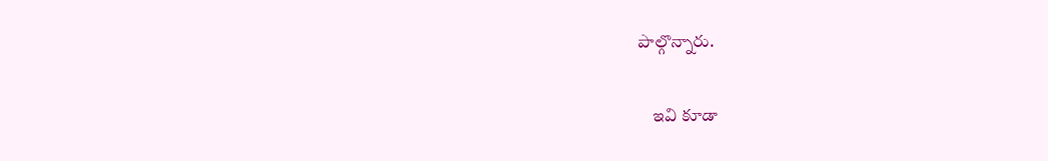పాల్గొన్నారు.

    ఇవి కూడా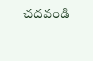చదవండి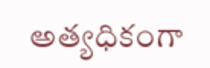అత్యధికంగా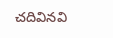చదివినవి